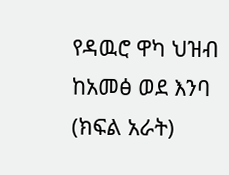የዳዉሮ ዋካ ህዝብ ከአመፅ ወደ እንባ (ክፍል አራት)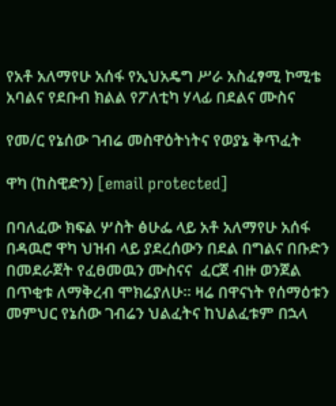የአቶ አለማየሁ አሰፋ የኢህአዴግ ሥራ አስፈፃሚ ኮሚቴ አባልና የደቡብ ክልል የፖለቲካ ሃላፊ በደልና ሙስና

የመ/ር የኔሰው ገብሬ መስዋዕትነትና የወያኔ ቅጥፈት

ዋካ (ከስዊድን) [email protected]

በባለፈው ክፍል ሦስት ፅሁፌ ላይ አቶ አለማየሁ አሰፋ በዳዉሮ ዋካ ህዝብ ላይ ያደረሰውን በደል በግልና በቡድን በመደራጀት የፈፀመዉን ሙስናና  ፈርጀ ብዙ ወንጀል በጥቂቱ ለማቅረብ ሞክሬያለሁ። ዛሬ በዋናነት የሰማዕቱን መምህር የኔሰው ገብሬን ህልፈትና ከህልፈቱም በኋላ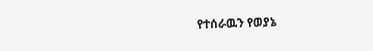የተሰራዉን የወያኔ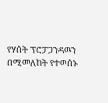የሃሰት ፕሮፓጋንዳዉን በሚመለከት የተወሰኑ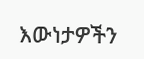እውነታዎችን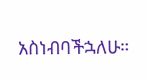አስነብባችኋለሁ።